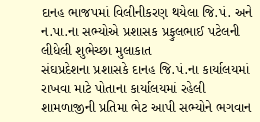દાનહ ભાજપમાં વિલીનીકરણ થયેલા જિ.પં. અને ન.પા.ના સભ્યોએ પ્રશાસક પ્રફુલભાઈ પટેલની લીધેલી શુભેચ્છા મુલાકાત
સંઘપ્રદેશના પ્રશાસકે દાનહ જિ.પં.ના કાર્યાલયમાં રાખવા માટે પોતાના કાર્યાલયમાં રહેલી શામળાજીની પ્રતિમા ભેટ આપી સભ્યોને ભગવાન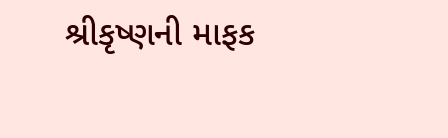શ્રીકૃષ્ણની માફક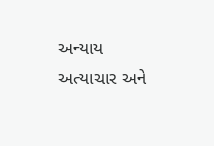અન્યાય અત્યાચાર અને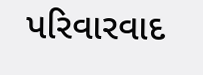પરિવારવાદ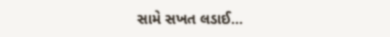સામે સખત લડાઈ...